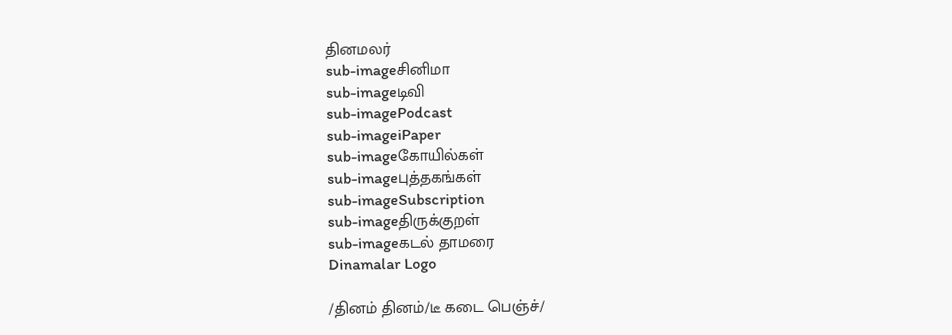தினமலர்
sub-imageசினிமா
sub-imageடிவி
sub-imagePodcast
sub-imageiPaper
sub-imageகோயில்கள்
sub-imageபுத்தகங்கள்
sub-imageSubscription
sub-imageதிருக்குறள்
sub-imageகடல் தாமரை
Dinamalar Logo

/தினம் தினம்/டீ கடை பெஞ்ச்/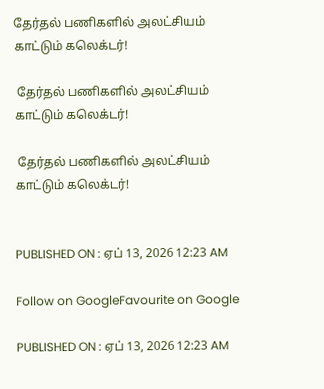தேர்தல் பணிகளில் அலட்சியம் காட்டும் கலெக்டர்!

 தேர்தல் பணிகளில் அலட்சியம் காட்டும் கலெக்டர்!

 தேர்தல் பணிகளில் அலட்சியம் காட்டும் கலெக்டர்!


PUBLISHED ON : ஏப் 13, 2026 12:23 AM

Follow on GoogleFavourite on Google

PUBLISHED ON : ஏப் 13, 2026 12:23 AM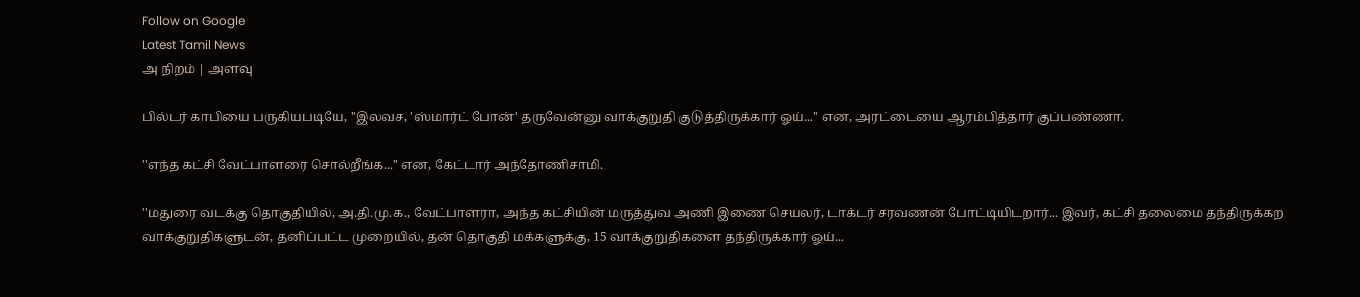Follow on Google
Latest Tamil News
அ நிறம் | அளவு

பில்டர் காபியை பருகியபடியே, ''இலவச, 'ஸ்மார்ட் போன்' தருவேன்னு வாக்குறுதி குடுத்திருக்கார் ஓய்...'' என, அரட்டையை ஆரம்பித்தார் குப்பண்ணா.

''எந்த கட்சி வேட்பாளரை சொல்றீங்க...'' என, கேட்டார் அந்தோணிசாமி.

''மதுரை வடக்கு தொகுதியில், அ.தி.மு.க., வேட்பாளரா, அந்த கட்சியின் மருத்துவ அணி இணை செயலர், டாக்டர் சரவணன் போட்டியிடறார்... இவர், கட்சி தலைமை தந்திருக்கற வாக்குறுதிகளுடன், தனிப்பட்ட முறையில், தன் தொகுதி மக்களுக்கு, 15 வாக்குறுதிகளை தந்திருக்கார் ஓய்...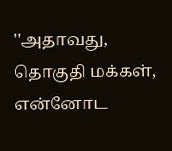''அதாவது, தொகுதி மக்கள், என்னோட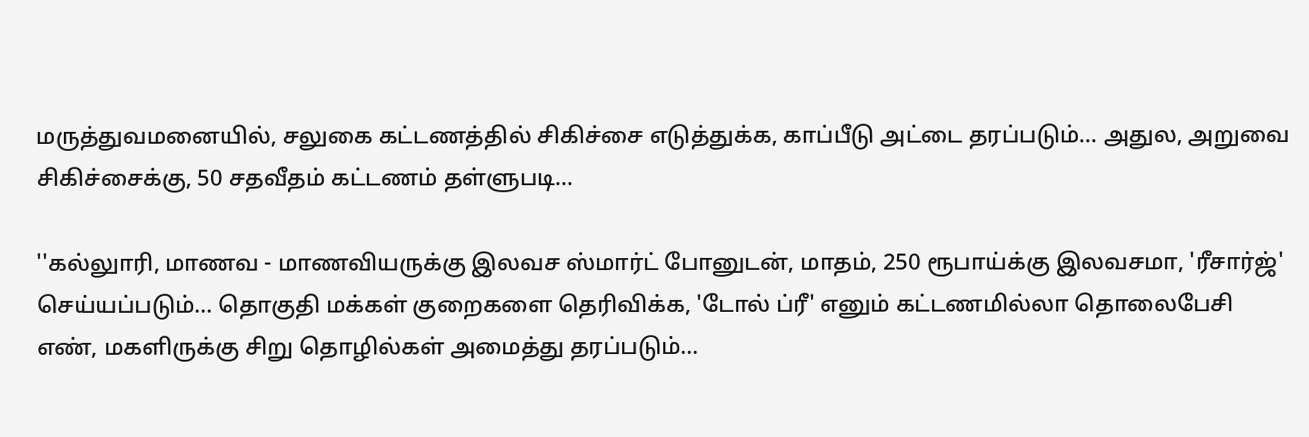மருத்துவமனையில், சலுகை கட்டணத்தில் சிகிச்சை எடுத்துக்க, காப்பீடு அட்டை தரப்படும்... அதுல, அறுவை சிகிச்சைக்கு, 50 சதவீதம் கட்டணம் தள்ளுபடி...

''கல்லுாரி, மாணவ - மாணவியருக்கு இலவச ஸ்மார்ட் போனுடன், மாதம், 250 ரூபாய்க்கு இலவசமா, 'ரீசார்ஜ்' செய்யப்படும்... தொகுதி மக்கள் குறைகளை தெரிவிக்க, 'டோல் ப்ரீ' எனும் கட்டணமில்லா தொலைபேசி எண், மகளிருக்கு சிறு தொழில்கள் அமைத்து தரப்படும்...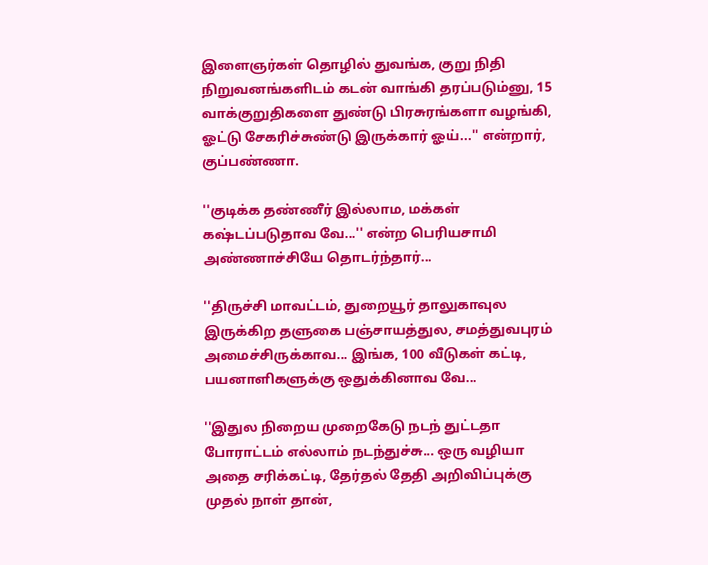இளைஞர்கள் தொழில் துவங்க, குறு நிதி நிறுவனங்களிடம் கடன் வாங்கி தரப்படும்னு, 15 வாக்குறுதிகளை துண்டு பிரசுரங்களா வழங்கி, ஓட்டு சேகரிச்சுண்டு இருக்கார் ஓய்...'' என்றார், குப்பண்ணா.

''குடிக்க தண்ணீர் இல்லாம, மக்கள் கஷ்டப்படுதாவ வே...'' என்ற பெரியசாமி அண்ணாச்சியே தொடர்ந்தார்...

''திருச்சி மாவட்டம், துறையூர் தாலுகாவுல இருக்கிற தளுகை பஞ்சாயத்துல, சமத்துவபுரம் அமைச்சிருக்காவ... இங்க, 100 வீடுகள் கட்டி, பயனாளிகளுக்கு ஒதுக்கினாவ வே...

''இதுல நிறைய முறைகேடு நடந் துட்டதா போராட்டம் எல்லாம் நடந்துச்சு... ஒரு வழியா அதை சரிக்கட்டி, தேர்தல் தேதி அறிவிப்புக்கு முதல் நாள் தான்,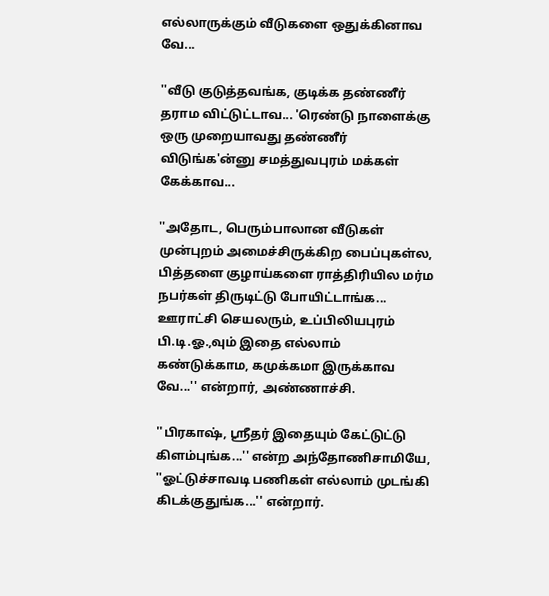எல்லாருக்கும் வீடுகளை ஒதுக்கினாவ வே...

''வீடு குடுத்தவங்க, குடிக்க தண்ணீர் தராம விட்டுட்டாவ... 'ரெண்டு நாளைக்கு ஒரு முறையாவது தண்ணீர் விடுங்க'ன்னு சமத்துவபுரம் மக்கள் கேக்காவ...

''அதோட, பெரும்பாலான வீடுகள் முன்புறம் அமைச்சிருக்கிற பைப்புகள்ல, பித்தளை குழாய்களை ராத்திரியில மர்ம நபர்கள் திருடிட்டு போயிட்டாங்க... ஊராட்சி செயலரும், உப்பிலியபுரம் பி.டி.ஓ.,வும் இதை எல்லாம் கண்டுக்காம, கமுக்கமா இருக்காவ வே...'' என்றார், அண்ணாச்சி.

''பிரகாஷ், ஸ்ரீதர் இதையும் கேட்டுட்டு கிளம்புங்க...'' என்ற அந்தோணிசாமியே, ''ஓட்டுச்சாவடி பணிகள் எல்லாம் முடங்கி கிடக்குதுங்க...'' என்றார்.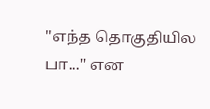''எந்த தொகுதியில பா...'' என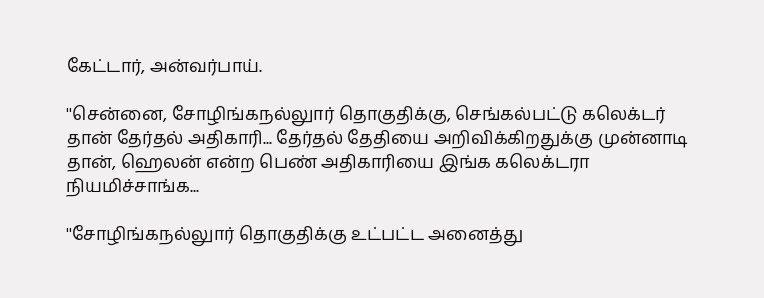கேட்டார், அன்வர்பாய்.

''சென்னை, சோழிங்கநல்லுார் தொகுதிக்கு, செங்கல்பட்டு கலெக்டர் தான் தேர்தல் அதிகாரி... தேர்தல் தேதியை அறிவிக்கிறதுக்கு முன்னாடி தான், ஹெலன் என்ற பெண் அதிகாரியை இங்க கலெக்டரா நியமிச்சாங்க...

''சோழிங்கநல்லுார் தொகுதிக்கு உட்பட்ட அனைத்து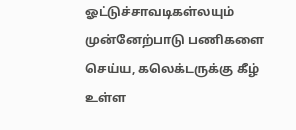ஓட்டுச்சாவடிகள்லயும் முன்னேற்பாடு பணிகளை செய்ய, கலெக்டருக்கு கீழ் உள்ள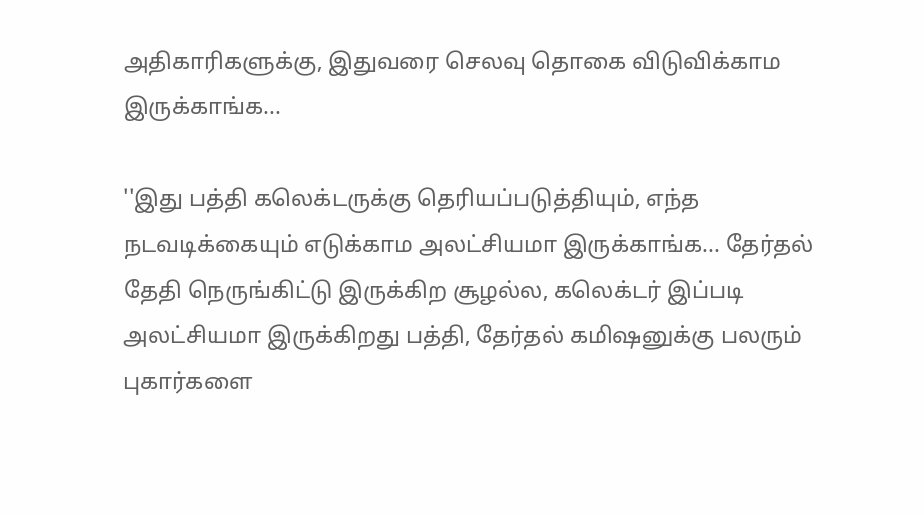அதிகாரிகளுக்கு, இதுவரை செலவு தொகை விடுவிக்காம இருக்காங்க...

''இது பத்தி கலெக்டருக்கு தெரியப்படுத்தியும், எந்த நடவடிக்கையும் எடுக்காம அலட்சியமா இருக்காங்க... தேர்தல் தேதி நெருங்கிட்டு இருக்கிற சூழல்ல, கலெக்டர் இப்படி அலட்சியமா இருக்கிறது பத்தி, தேர்தல் கமிஷனுக்கு பலரும் புகார்களை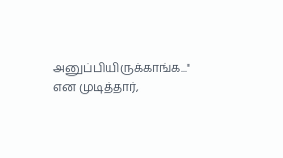அனுப்பியிருக்காங்க...'' என முடித்தார்,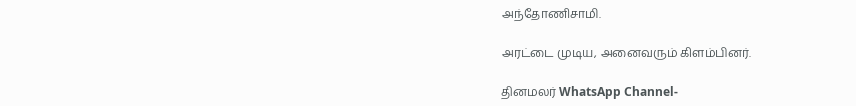அந்தோணிசாமி.

அரட்டை முடிய, அனைவரும் கிளம்பினர்.

தினமலர் WhatsApp Channel-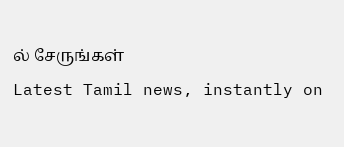ல் சேருங்கள்
Latest Tamil news, instantly on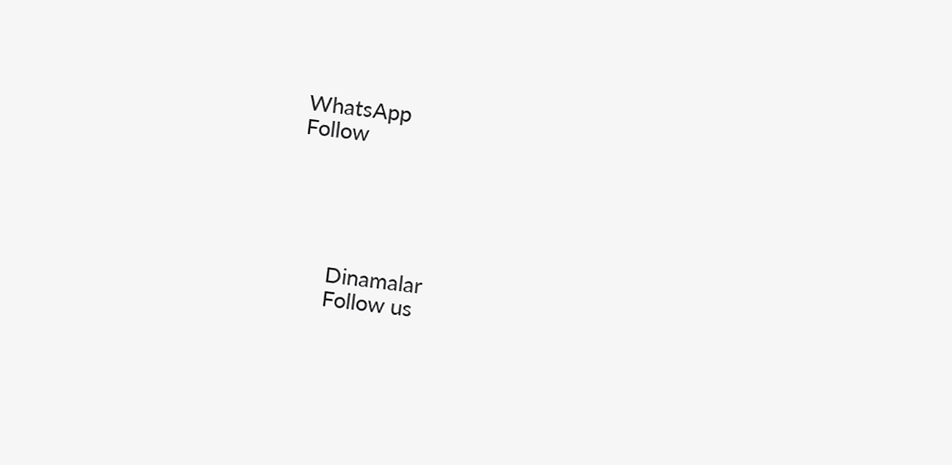WhatsApp
Follow





      Dinamalar
      Follow us